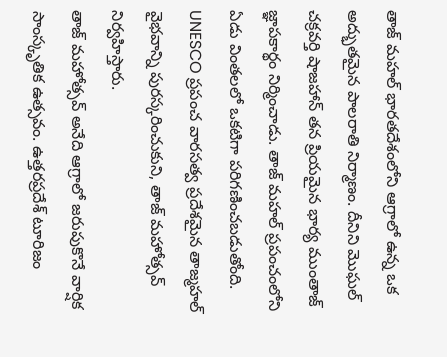తాజ్ మహల్ భారతదేశంలోని ఆగ్రాలో ఉన్న ఒక అద్భుతమైన పాలరాతి నిర్మాణం. దీనిని మొఘల్ చక్రవర్తి షాజహాన్ తన ప్రియమైన భార్య ముంతాజ్ జ్ఞాపకార్థం నిర్మించాడు. తాజ్ మహల్ ప్రపంచంలోని ఏడు వింతలలో ఒకటిగా పరిగణించబడుతోంది. UNESCO ప్రపంచ వారసత్వ ప్రదేశమైన తాజ్మహల్ వైభవాన్ని పురస్కరించుకుని, తాజ్ మహోత్సవ్ నిర్వహిస్తారు.
తాజ్ మహోత్సవ్ అనేది ఆగ్రాలో జరుపుకొనే వార్షిక సాంస్కృతిక ఉత్సవం. ఉత్తరప్రదేశ్ టూరిజం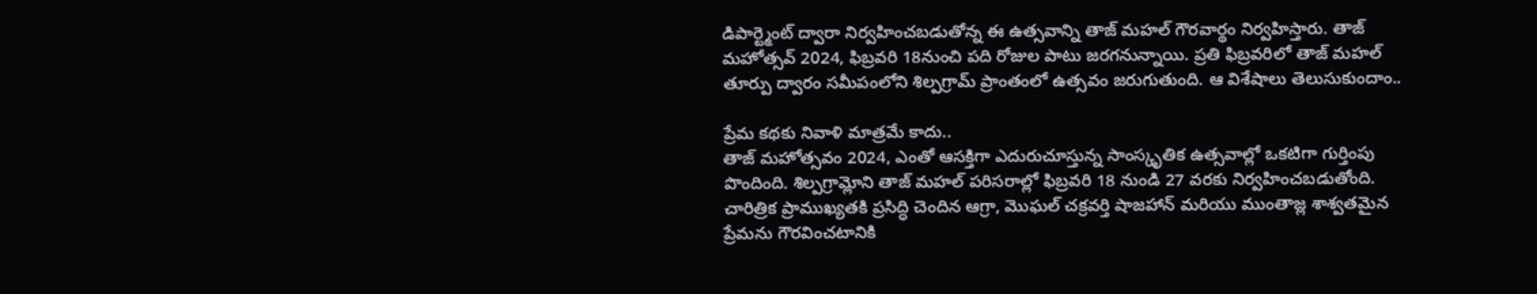డిపార్ట్మెంట్ ద్వారా నిర్వహించబడుతోన్న ఈ ఉత్సవాన్ని తాజ్ మహల్ గౌరవార్థం నిర్వహిస్తారు. తాజ్ మహోత్సవ్ 2024, ఫిబ్రవరి 18నుంచి పది రోజుల పాటు జరగనున్నాయి. ప్రతి ఫిబ్రవరిలో తాజ్ మహల్ తూర్పు ద్వారం సమీపంలోని శిల్పగ్రామ్ ప్రాంతంలో ఉత్సవం జరుగుతుంది. ఆ విశేషాలు తెలుసుకుందాం..

ప్రేమ కథకు నివాళి మాత్రమే కాదు..
తాజ్ మహోత్సవం 2024, ఎంతో ఆసక్తిగా ఎదురుచూస్తున్న సాంస్కృతిక ఉత్సవాల్లో ఒకటిగా గుర్తింపు పొందింది. శిల్పగ్రామ్లోని తాజ్ మహల్ పరిసరాల్లో ఫిబ్రవరి 18 నుండి 27 వరకు నిర్వహించబడుతోంది. చారిత్రిక ప్రాముఖ్యతకి ప్రసిద్ధి చెందిన ఆగ్రా, మొఘల్ చక్రవర్తి షాజహాన్ మరియు ముంతాజ్ల శాశ్వతమైన ప్రేమను గౌరవించటానికి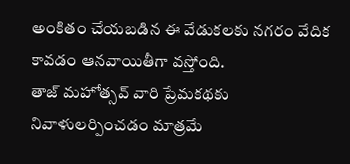అంకితం చేయబడిన ఈ వేడుకలకు నగరం వేదిక కావడం ఆనవాయితీగా వస్తోంది.
తాజ్ మహోత్సవ్ వారి ప్రేమకథకు నివాళులర్పించడం మాత్రమే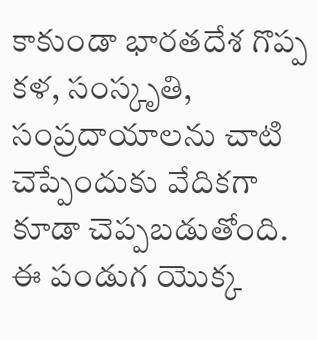కాకుండా భారతదేశ గొప్ప కళ, సంస్కృతి, సంప్రదాయాలను చాటి చెప్పేందుకు వేదికగా కూడా చెప్పబడుతోంది. ఈ పండుగ యొక్క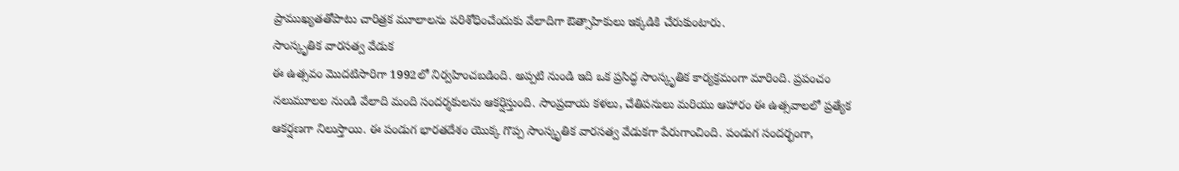ప్రాముఖ్యతతోపాటు చారిత్రక మూలాలను పరిశోధించేందుకు వేలాదిగా ఔత్సాహికులు ఇక్కడికి చేరుకుంటారు.
సాంస్కృతిక వారసత్వ వేడుక
ఈ ఉత్సవం మొదటిసారిగా 1992లో నిర్వహించబడింది. అప్పటి నుండి ఇది ఒక ప్రసిద్ధ సాంస్కృతిక కార్యక్రమంగా మారింది. ప్రపంచం నలుమూలల నుండి వేలాది మంది సందర్శకులను ఆకర్షిస్తుంది. సాంప్రదాయ కళలు, చేతిపనులు మరియు ఆహారం ఈ ఉత్సవాలలో ప్రత్యేక ఆకర్షణగా నిలుస్తాయి. ఈ పండుగ భారతదేశం యొక్క గొప్ప సాంస్కృతిక వారసత్వ వేడుకగా పేరుగాంచింది. పండుగ సందర్భంగా,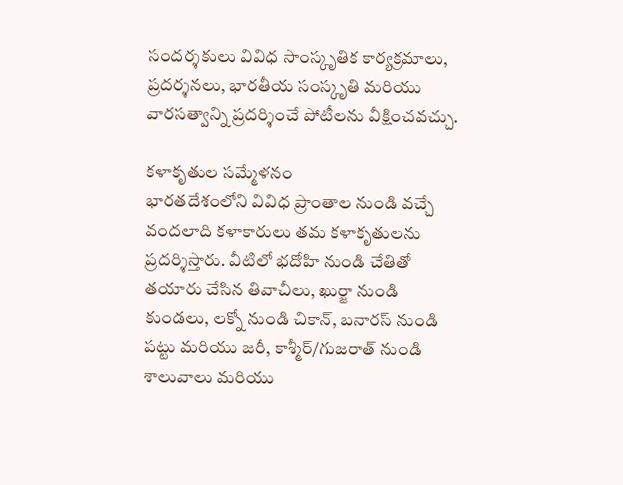సందర్శకులు వివిధ సాంస్కృతిక కార్యక్రమాలు, ప్రదర్శనలు, భారతీయ సంస్కృతి మరియు వారసత్వాన్ని ప్రదర్శించే పోటీలను వీక్షించవచ్చు.

కళాకృతుల సమ్మేళనం
భారతదేశంలోని వివిధ ప్రాంతాల నుండి వచ్చే వందలాది కళాకారులు తమ కళాకృతులను ప్రదర్శిస్తారు. వీటిలో భదోహి నుండి చేతితో తయారు చేసిన తివాచీలు, ఖుర్జా నుండి కుండలు, లక్నో నుండి చికాన్, బనారస్ నుండి పట్టు మరియు జరీ, కాశ్మీర్/గుజరాత్ నుండి శాలువాలు మరియు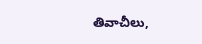తివాచీలు,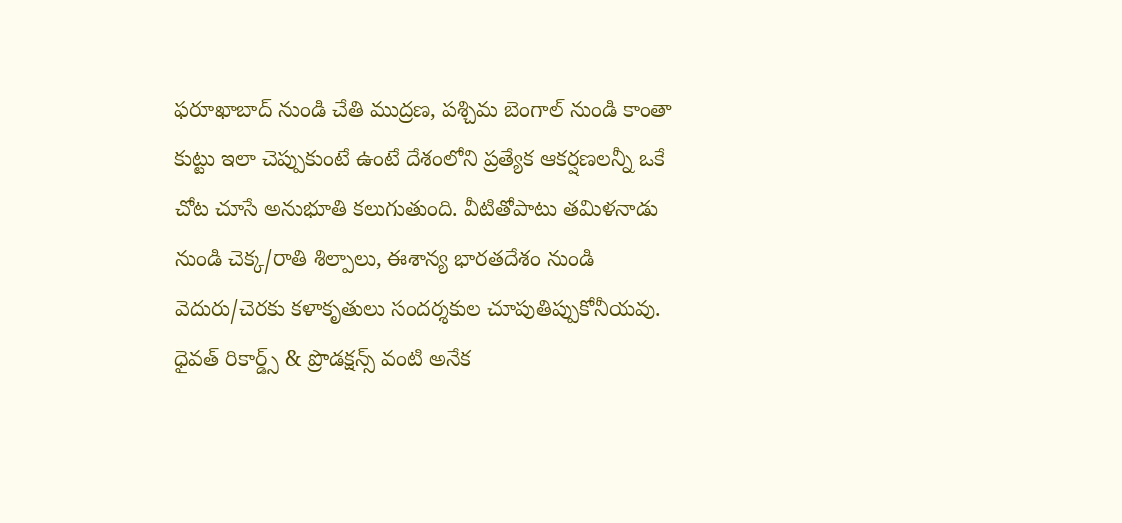ఫరూఖాబాద్ నుండి చేతి ముద్రణ, పశ్చిమ బెంగాల్ నుండి కాంతా కుట్టు ఇలా చెప్పుకుంటే ఉంటే దేశంలోని ప్రత్యేక ఆకర్షణలన్నీ ఒకే చోట చూసే అనుభూతి కలుగుతుంది. వీటితోపాటు తమిళనాడు నుండి చెక్క/రాతి శిల్పాలు, ఈశాన్య భారతదేశం నుండి వెదురు/చెరకు కళాకృతులు సందర్శకుల చూపుతిప్పుకోనీయవు.
ధైవత్ రికార్డ్స్ & ప్రొడక్షన్స్ వంటి అనేక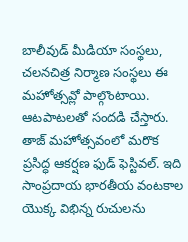బాలీవుడ్ మీడియా సంస్థలు, చలనచిత్ర నిర్మాణ సంస్థలు ఈ మహోత్సవ్లో పాల్గొంటాయి. ఆటపాటలతో సందడి చేస్తారు.
తాజ్ మహోత్సవంలో మరొక ప్రసిద్ధ ఆకర్షణ ఫుడ్ ఫెస్టివల్. ఇది సాంప్రదాయ భారతీయ వంటకాల యొక్క విభిన్న రుచులను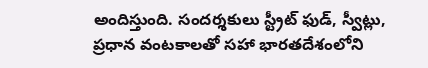అందిస్తుంది. సందర్శకులు స్ట్రీట్ ఫుడ్, స్వీట్లు, ప్రధాన వంటకాలతో సహా భారతదేశంలోని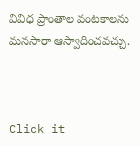వివిధ ప్రాంతాల వంటకాలను మనసారా ఆస్వాదించవచ్చు.



Click it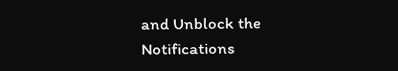and Unblock the Notifications